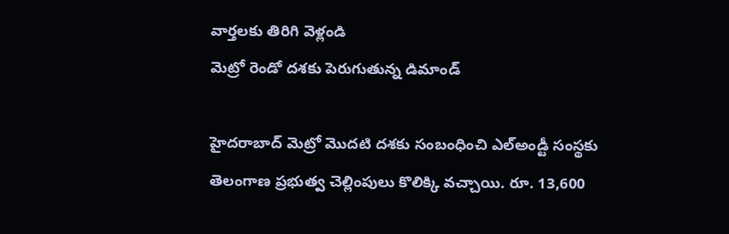వార్తలకు తిరిగి వెళ్లండి
మెట్రో రెండో దశకు పెరుగుతున్న డిమాండ్

హైదరాబాద్ మెట్రో మొదటి దశకు సంబంధించి ఎల్అండ్టీ సంస్థకు తెలంగాణ ప్రభుత్వ చెల్లింపులు కొలిక్కి వచ్చాయి. రూ. 13,600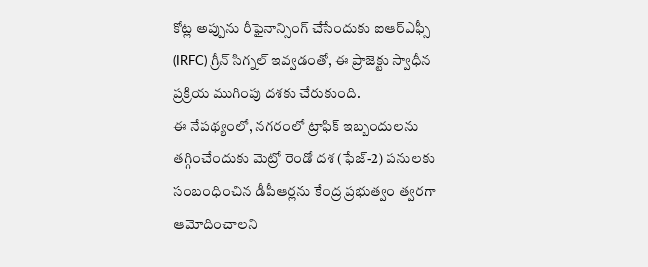కోట్ల అప్పును రీఫైనాన్సింగ్ చేసేందుకు ఐఆర్ఎఫ్సీ (IRFC) గ్రీన్ సిగ్నల్ ఇవ్వడంతో, ఈ ప్రాజెక్టు స్వాధీన ప్రక్రియ ముగింపు దశకు చేరుకుంది.
ఈ నేపథ్యంలో, నగరంలో ట్రాఫిక్ ఇబ్బందులను తగ్గించేందుకు మెట్రో రెండో దశ (ఫేజ్-2) పనులకు సంబంధించిన డీపీఆర్లను కేంద్ర ప్రభుత్వం త్వరగా ఆమోదించాలని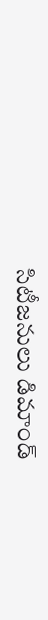సిటీజనులు డిమాండ్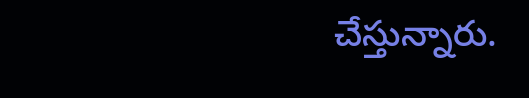చేస్తున్నారు.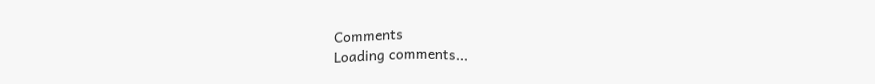Comments
Loading comments...